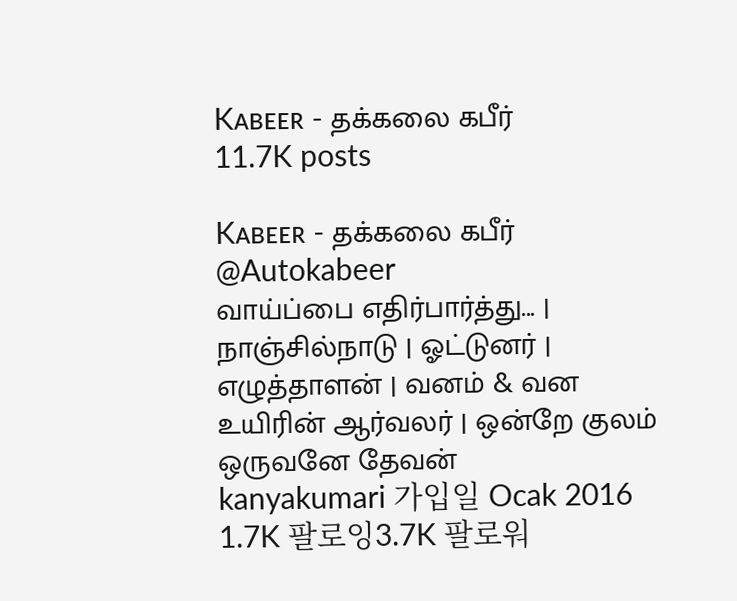Kᴀʙᴇᴇʀ - தக்கலை கபீர்
11.7K posts

Kᴀʙᴇᴇʀ - தக்கலை கபீர்
@Autokabeer
வாய்ப்பை எதிர்பார்த்து... | நாஞ்சில்நாடு | ஓட்டுனர் | எழுத்தாளன் | வனம் & வன உயிரின் ஆர்வலர் | ஒன்றே குலம் ஒருவனே தேவன்
kanyakumari 가입일 Ocak 2016
1.7K 팔로잉3.7K 팔로워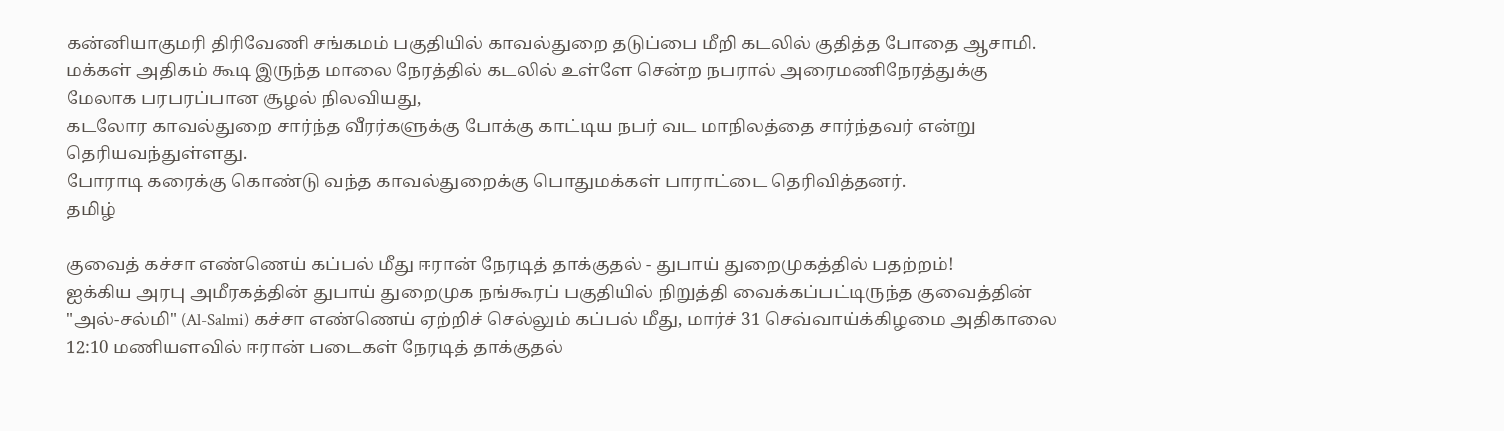கன்னியாகுமரி திரிவேணி சங்கமம் பகுதியில் காவல்துறை தடுப்பை மீறி கடலில் குதித்த போதை ஆசாமி.
மக்கள் அதிகம் கூடி இருந்த மாலை நேரத்தில் கடலில் உள்ளே சென்ற நபரால் அரைமணிநேரத்துக்கு மேலாக பரபரப்பான சூழல் நிலவியது,
கடலோர காவல்துறை சார்ந்த வீரர்களுக்கு போக்கு காட்டிய நபர் வட மாநிலத்தை சார்ந்தவர் என்று தெரியவந்துள்ளது.
போராடி கரைக்கு கொண்டு வந்த காவல்துறைக்கு பொதுமக்கள் பாராட்டை தெரிவித்தனர்.
தமிழ்

குவைத் கச்சா எண்ணெய் கப்பல் மீது ஈரான் நேரடித் தாக்குதல் - துபாய் துறைமுகத்தில் பதற்றம்!
ஐக்கிய அரபு அமீரகத்தின் துபாய் துறைமுக நங்கூரப் பகுதியில் நிறுத்தி வைக்கப்பட்டிருந்த குவைத்தின் "அல்-சல்மி" (Al-Salmi) கச்சா எண்ணெய் ஏற்றிச் செல்லும் கப்பல் மீது, மார்ச் 31 செவ்வாய்க்கிழமை அதிகாலை 12:10 மணியளவில் ஈரான் படைகள் நேரடித் தாக்குதல்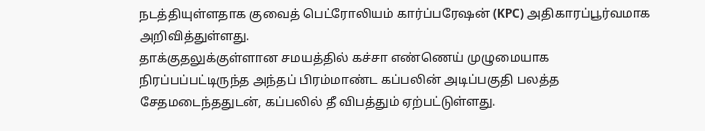நடத்தியுள்ளதாக குவைத் பெட்ரோலியம் கார்ப்பரேஷன் (KPC) அதிகாரப்பூர்வமாக அறிவித்துள்ளது.
தாக்குதலுக்குள்ளான சமயத்தில் கச்சா எண்ணெய் முழுமையாக நிரப்பப்பட்டிருந்த அந்தப் பிரம்மாண்ட கப்பலின் அடிப்பகுதி பலத்த சேதமடைந்ததுடன், கப்பலில் தீ விபத்தும் ஏற்பட்டுள்ளது.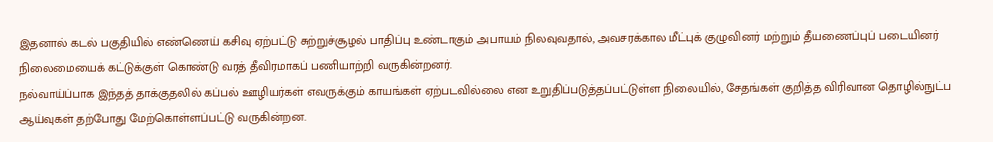இதனால் கடல் பகுதியில் எண்ணெய் கசிவு ஏற்பட்டு சுற்றுச்சூழல் பாதிப்பு உண்டாகும் அபாயம் நிலவுவதால், அவசரக்கால மீட்புக் குழுவினர் மற்றும் தீயணைப்புப் படையினர் நிலைமையைக் கட்டுக்குள் கொண்டு வரத் தீவிரமாகப் பணியாற்றி வருகின்றனர்.
நல்வாய்ப்பாக இந்தத் தாக்குதலில் கப்பல் ஊழியர்கள் எவருக்கும் காயங்கள் ஏற்படவில்லை என உறுதிப்படுத்தப்பட்டுள்ள நிலையில், சேதங்கள் குறித்த விரிவான தொழில்நுட்ப ஆய்வுகள் தற்போது மேற்கொள்ளப்பட்டு வருகின்றன.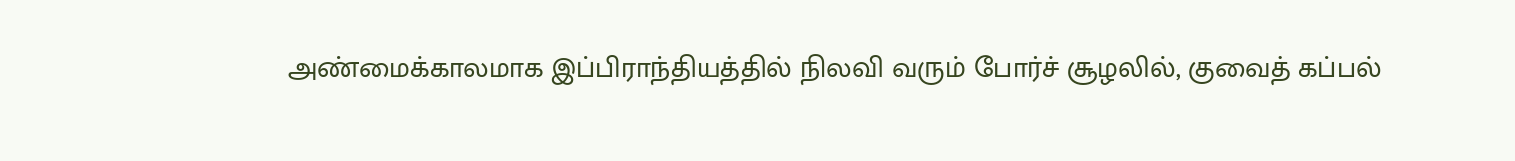அண்மைக்காலமாக இப்பிராந்தியத்தில் நிலவி வரும் போர்ச் சூழலில், குவைத் கப்பல்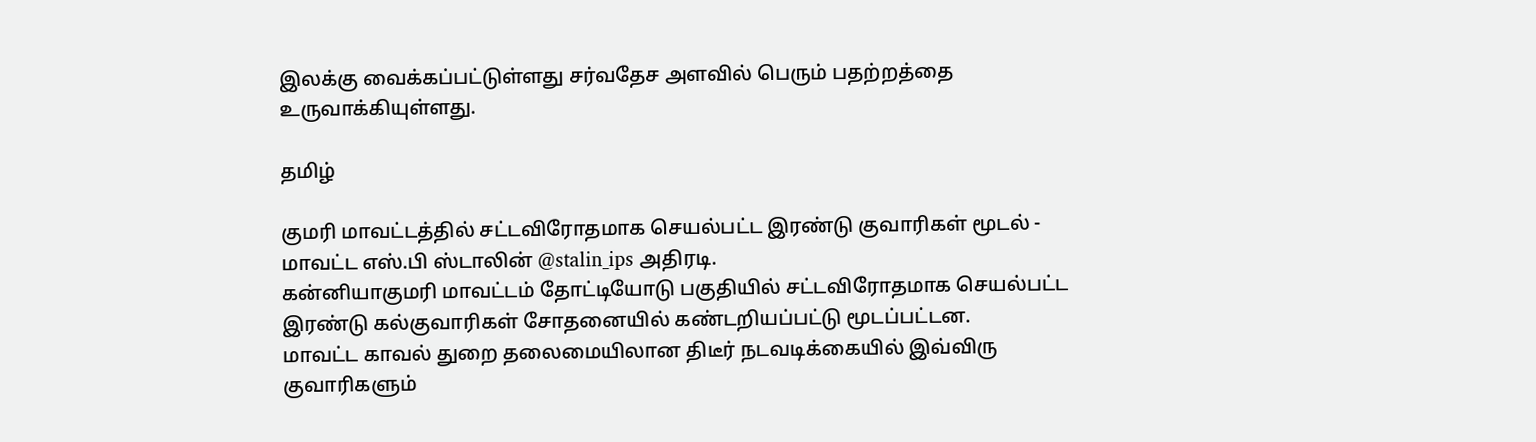இலக்கு வைக்கப்பட்டுள்ளது சர்வதேச அளவில் பெரும் பதற்றத்தை உருவாக்கியுள்ளது.

தமிழ்

குமரி மாவட்டத்தில் சட்டவிரோதமாக செயல்பட்ட இரண்டு குவாரிகள் மூடல் - மாவட்ட எஸ்.பி ஸ்டாலின் @stalin_ips அதிரடி.
கன்னியாகுமரி மாவட்டம் தோட்டியோடு பகுதியில் சட்டவிரோதமாக செயல்பட்ட இரண்டு கல்குவாரிகள் சோதனையில் கண்டறியப்பட்டு மூடப்பட்டன.
மாவட்ட காவல் துறை தலைமையிலான திடீர் நடவடிக்கையில் இவ்விரு குவாரிகளும்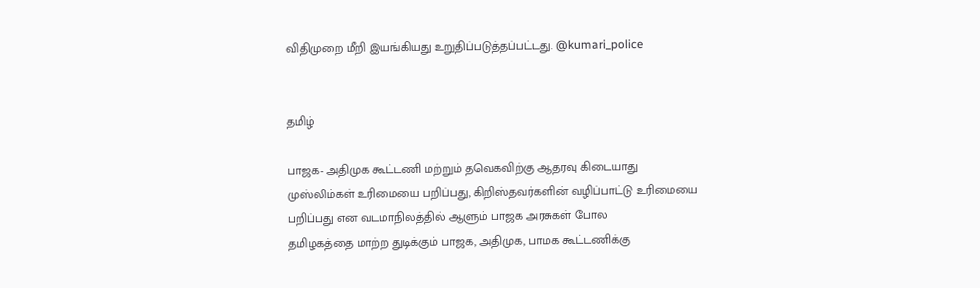விதிமுறை மீறி இயங்கியது உறுதிப்படுத்தப்பட்டது. @kumari_police


தமிழ்

பாஜக- அதிமுக கூட்டணி மற்றும் தவெகவிற்கு ஆதரவு கிடையாது
முஸ்லிம்கள் உரிமையை பறிப்பது, கிறிஸ்தவர்களின் வழிப்பாட்டு உரிமையை பறிப்பது என வடமாநிலத்தில் ஆளும் பாஜக அரசுகள் போல
தமிழகத்தை மாற்ற துடிக்கும் பாஜக, அதிமுக, பாமக கூட்டணிக்கு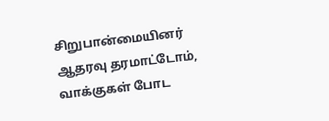சிறுபான்மையினர் ஆதரவு தரமாட்டோம், வாக்குகள் போட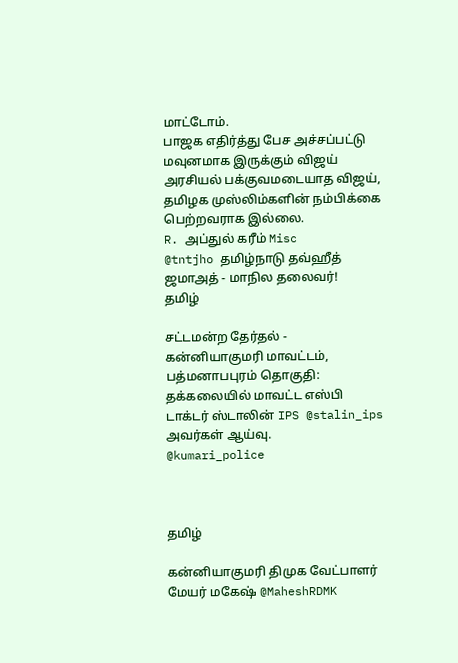மாட்டோம்.
பாஜக எதிர்த்து பேச அச்சப்பட்டு மவுனமாக இருக்கும் விஜய்
அரசியல் பக்குவமடையாத விஜய், தமிழக முஸ்லிம்களின் நம்பிக்கை பெற்றவராக இல்லை.
R. அப்துல் கரீம் Misc
@tntjho தமிழ்நாடு தவ்ஹீத் ஜமாஅத் - மாநில தலைவர்!
தமிழ்

சட்டமன்ற தேர்தல் - கன்னியாகுமரி மாவட்டம், பத்மனாபபுரம் தொகுதி:
தக்கலையில் மாவட்ட எஸ்பி டாக்டர் ஸ்டாலின் IPS @stalin_ips அவர்கள் ஆய்வு.
@kumari_police



தமிழ்

கன்னியாகுமரி திமுக வேட்பாளர் மேயர் மகேஷ் @MaheshRDMK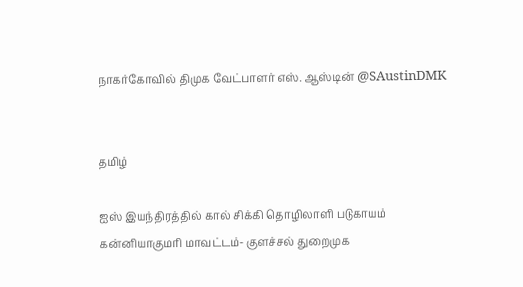நாகர்கோவில் திமுக வேட்பாளர் எஸ். ஆஸ்டின் @SAustinDMK


தமிழ்

ஐஸ் இயந்திரத்தில் கால் சிக்கி தொழிலாளி படுகாயம்
கன்னியாகுமரி மாவட்டம்- குளச்சல் துறைமுக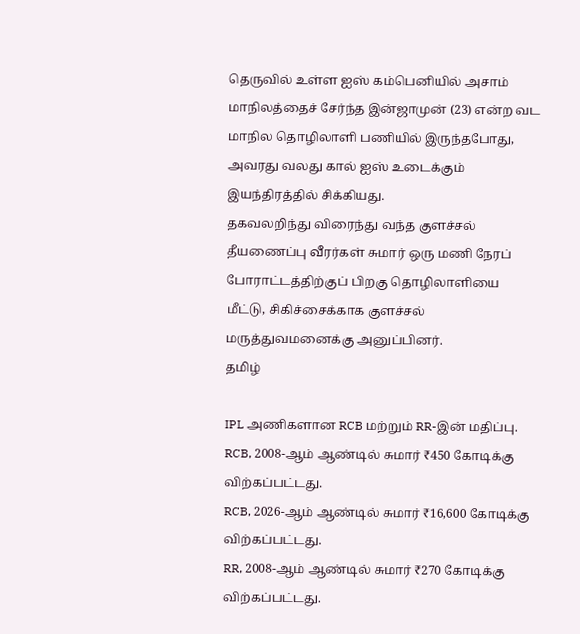தெருவில் உள்ள ஐஸ் கம்பெனியில் அசாம் மாநிலத்தைச் சேர்ந்த இன்ஜாமுன் (23) என்ற வட மாநில தொழிலாளி பணியில் இருந்தபோது, அவரது வலது கால் ஐஸ் உடைக்கும் இயந்திரத்தில் சிக்கியது.
தகவலறிந்து விரைந்து வந்த குளச்சல் தீயணைப்பு வீரர்கள் சுமார் ஒரு மணி நேரப் போராட்டத்திற்குப் பிறகு தொழிலாளியை மீட்டு, சிகிச்சைக்காக குளச்சல் மருத்துவமனைக்கு அனுப்பினர்.
தமிழ்

IPL அணிகளான RCB மற்றும் RR-இன் மதிப்பு.
RCB, 2008-ஆம் ஆண்டில் சுமார் ₹450 கோடிக்கு விற்கப்பட்டது.
RCB, 2026-ஆம் ஆண்டில் சுமார் ₹16,600 கோடிக்கு விற்கப்பட்டது.
RR, 2008-ஆம் ஆண்டில் சுமார் ₹270 கோடிக்கு விற்கப்பட்டது.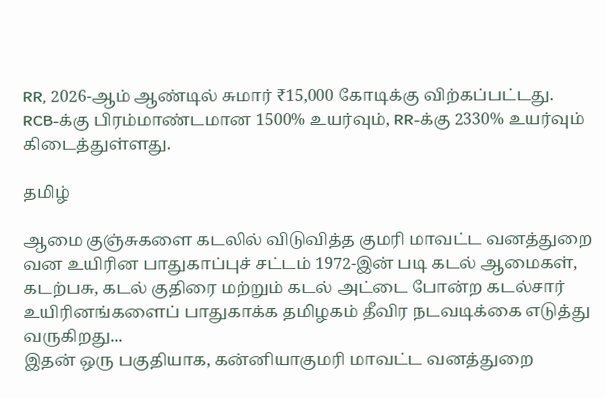RR, 2026-ஆம் ஆண்டில் சுமார் ₹15,000 கோடிக்கு விற்கப்பட்டது.
RCB-க்கு பிரம்மாண்டமான 1500% உயர்வும், RR-க்கு 2330% உயர்வும் கிடைத்துள்ளது.

தமிழ்

ஆமை குஞ்சுகளை கடலில் விடுவித்த குமரி மாவட்ட வனத்துறை
வன உயிரின பாதுகாப்புச் சட்டம் 1972-இன் படி கடல் ஆமைகள், கடற்பசு, கடல் குதிரை மற்றும் கடல் அட்டை போன்ற கடல்சார் உயிரினங்களைப் பாதுகாக்க தமிழகம் தீவிர நடவடிக்கை எடுத்து வருகிறது...
இதன் ஒரு பகுதியாக, கன்னியாகுமரி மாவட்ட வனத்துறை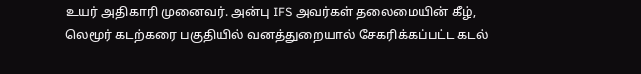உயர் அதிகாரி முனைவர். அன்பு IFS அவர்கள் தலைமையின் கீழ்,
லெமூர் கடற்கரை பகுதியில் வனத்துறையால் சேகரிக்கப்பட்ட கடல்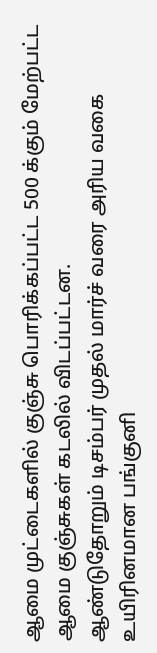ஆமை முட்டைகளில் குஞ்சு பொரிக்கப்பட்ட 500 க்கும் மேற்பட்ட ஆமை குஞ்சுகள் கடலில் விடப்பட்டன.
ஆண்டுதோறும் டிசம்பர் முதல் மார்ச் வரை அரிய வகை உயிரினமான பங்குனி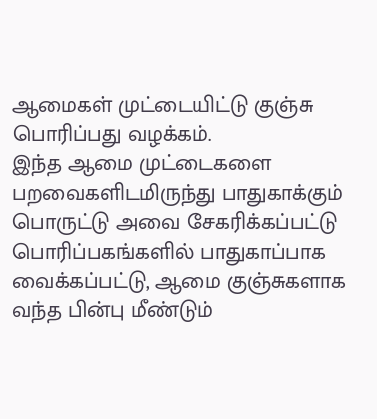ஆமைகள் முட்டையிட்டு குஞ்சு பொரிப்பது வழக்கம்.
இந்த ஆமை முட்டைகளை பறவைகளிடமிருந்து பாதுகாக்கும் பொருட்டு அவை சேகரிக்கப்பட்டு பொரிப்பகங்களில் பாதுகாப்பாக வைக்கப்பட்டு, ஆமை குஞ்சுகளாக வந்த பின்பு மீண்டும்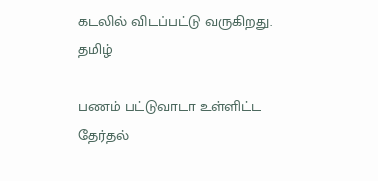கடலில் விடப்பட்டு வருகிறது.
தமிழ்

பணம் பட்டுவாடா உள்ளிட்ட தேர்தல்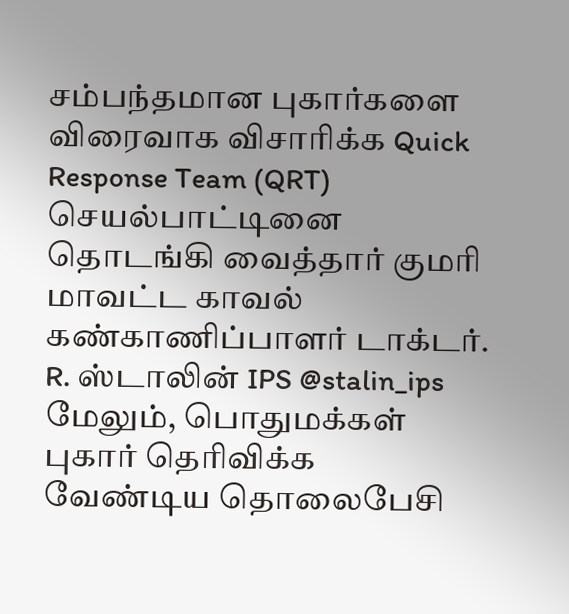சம்பந்தமான புகார்களை விரைவாக விசாரிக்க Quick Response Team (QRT) செயல்பாட்டினை தொடங்கி வைத்தார் குமரி மாவட்ட காவல் கண்காணிப்பாளர் டாக்டர். R. ஸ்டாலின் IPS @stalin_ips
மேலும், பொதுமக்கள் புகார் தெரிவிக்க வேண்டிய தொலைபேசி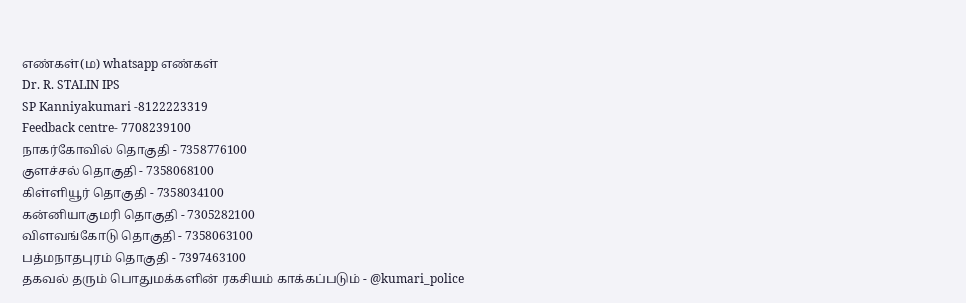எண்கள்(ம) whatsapp எண்கள்
Dr. R. STALIN IPS
SP Kanniyakumari -8122223319
Feedback centre- 7708239100
நாகர்கோவில் தொகுதி - 7358776100
குளச்சல் தொகுதி - 7358068100
கிள்ளியூர் தொகுதி - 7358034100
கன்னியாகுமரி தொகுதி - 7305282100
விளவங்கோடு தொகுதி - 7358063100
பத்மநாதபுரம் தொகுதி - 7397463100
தகவல் தரும் பொதுமக்களின் ரகசியம் காக்கப்படும் - @kumari_police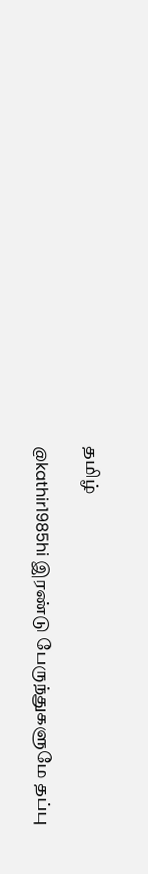தமிழ்

@kathir1985hi இரண்டு பேருந்துகளுமே தப்பு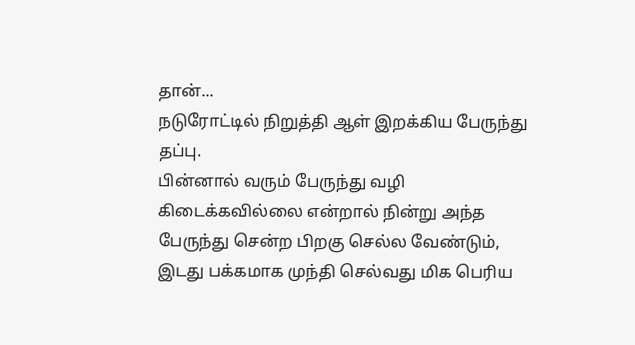தான்...
நடுரோட்டில் நிறுத்தி ஆள் இறக்கிய பேருந்து தப்பு.
பின்னால் வரும் பேருந்து வழி கிடைக்கவில்லை என்றால் நின்று அந்த பேருந்து சென்ற பிறகு செல்ல வேண்டும், இடது பக்கமாக முந்தி செல்வது மிக பெரிய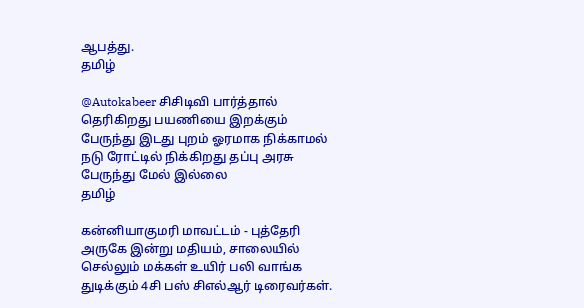ஆபத்து.
தமிழ்

@Autokabeer சிசிடிவி பார்த்தால் தெரிகிறது பயணியை இறக்கும் பேருந்து இடது புறம் ஓரமாக நிக்காமல் நடு ரோட்டில் நிக்கிறது தப்பு அரசு பேருந்து மேல் இல்லை
தமிழ்

கன்னியாகுமரி மாவட்டம் - புத்தேரி அருகே இன்று மதியம், சாலையில் செல்லும் மக்கள் உயிர் பலி வாங்க துடிக்கும் 4சி பஸ் சிஎல்ஆர் டிரைவர்கள்.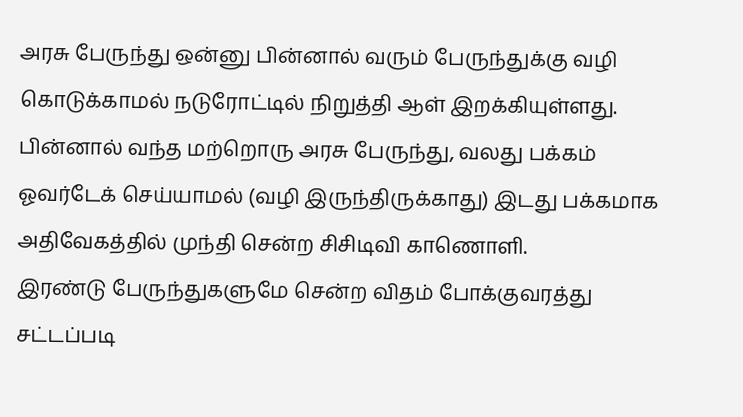அரசு பேருந்து ஒன்னு பின்னால் வரும் பேருந்துக்கு வழி கொடுக்காமல் நடுரோட்டில் நிறுத்தி ஆள் இறக்கியுள்ளது.
பின்னால் வந்த மற்றொரு அரசு பேருந்து, வலது பக்கம் ஓவர்டேக் செய்யாமல் (வழி இருந்திருக்காது) இடது பக்கமாக அதிவேகத்தில் முந்தி சென்ற சிசிடிவி காணொளி.
இரண்டு பேருந்துகளுமே சென்ற விதம் போக்குவரத்து சட்டப்படி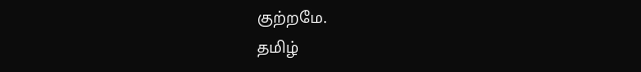குற்றமே.
தமிழ்